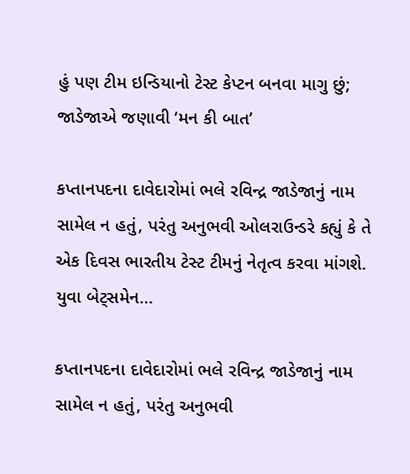હું પણ ટીમ ઇન્ડિયાનો ટેસ્ટ કેપ્ટન બનવા માગુ છું; જાડેજાએ જણાવી ‘મન કી બાત’

કપ્તાનપદના દાવેદારોમાં ભલે રવિન્દ્ર જાડેજાનું નામ સામેલ ન હતું, પરંતુ અનુભવી ઓલરાઉન્ડરે કહ્યું કે તે એક દિવસ ભારતીય ટેસ્ટ ટીમનું નેતૃત્વ કરવા માંગશે. યુવા બેટ્સમેન…

કપ્તાનપદના દાવેદારોમાં ભલે રવિન્દ્ર જાડેજાનું નામ સામેલ ન હતું, પરંતુ અનુભવી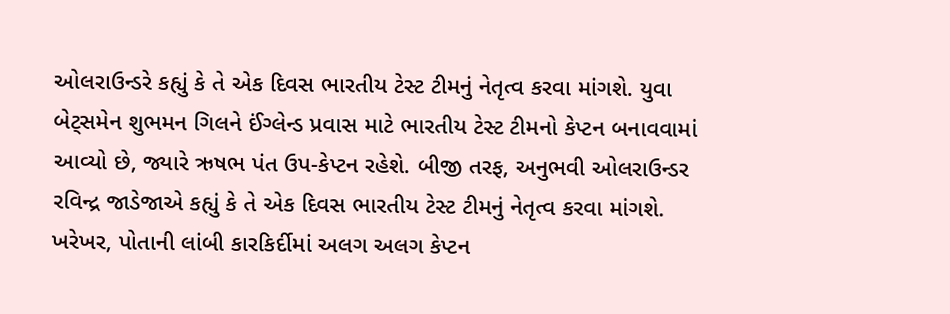ઓલરાઉન્ડરે કહ્યું કે તે એક દિવસ ભારતીય ટેસ્ટ ટીમનું નેતૃત્વ કરવા માંગશે. યુવા બેટ્સમેન શુભમન ગિલને ઈંગ્લેન્ડ પ્રવાસ માટે ભારતીય ટેસ્ટ ટીમનો કેપ્ટન બનાવવામાં આવ્યો છે, જ્યારે ઋષભ પંત ઉપ-કેપ્ટન રહેશે. બીજી તરફ, અનુભવી ઓલરાઉન્ડર રવિન્દ્ર જાડેજાએ કહ્યું કે તે એક દિવસ ભારતીય ટેસ્ટ ટીમનું નેતૃત્વ કરવા માંગશે. ખરેખર, પોતાની લાંબી કારકિર્દીમાં અલગ અલગ કેપ્ટન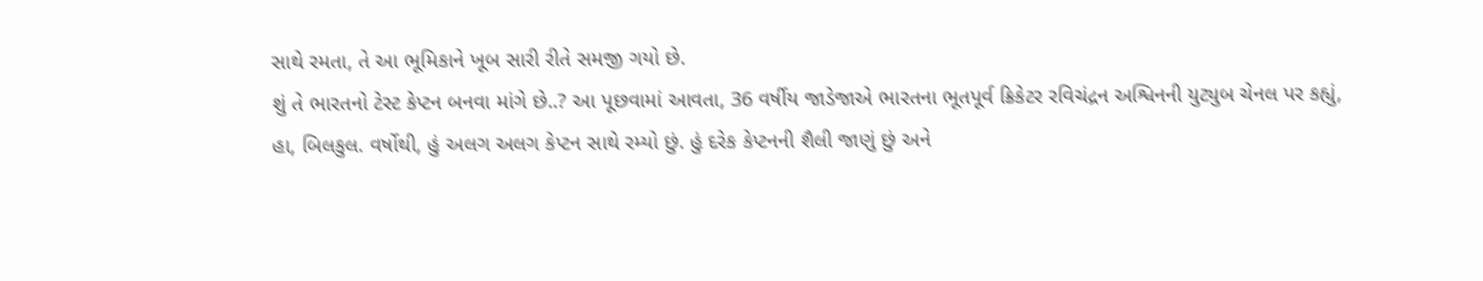સાથે રમતા, તે આ ભૂમિકાને ખૂબ સારી રીતે સમજી ગયો છે.
શું તે ભારતનો ટેસ્ટ કેપ્ટન બનવા માંગે છે..? આ પૂછવામાં આવતા, 36 વર્ષીય જાડેજાએ ભારતના ભૂતપૂર્વ ક્રિકેટર રવિચંદ્રન અશ્વિનની યુટ્યુબ ચેનલ પર કહ્યું, હા, બિલકુલ. વર્ષોથી, હું અલગ અલગ કેપ્ટન સાથે રમ્યો છું. હું દરેક કેપ્ટનની શૈલી જાણું છું અને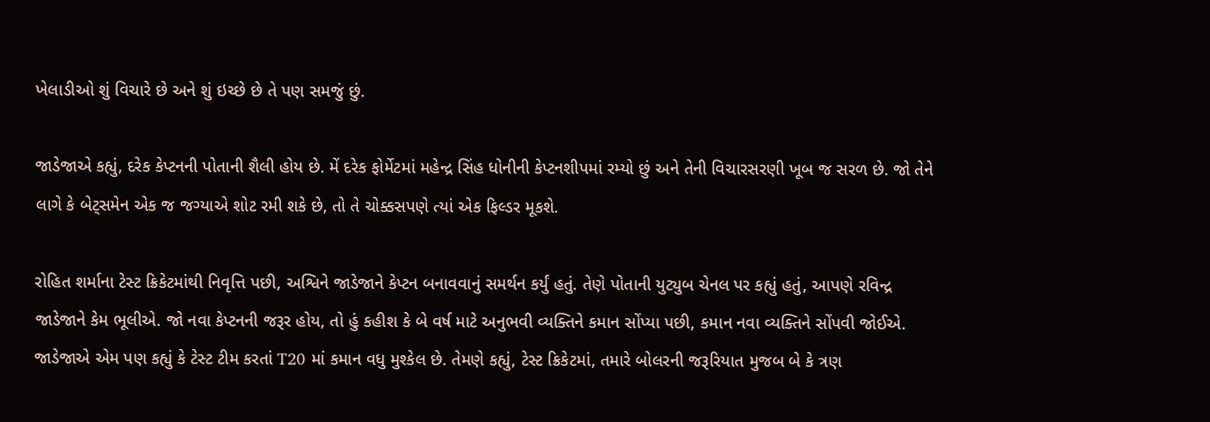ખેલાડીઓ શું વિચારે છે અને શું ઇચ્છે છે તે પણ સમજું છું.

જાડેજાએ કહ્યું, દરેક કેપ્ટનની પોતાની શૈલી હોય છે. મેં દરેક ફોર્મેટમાં મહેન્દ્ર સિંહ ધોનીની કેપ્ટનશીપમાં રમ્યો છું અને તેની વિચારસરણી ખૂબ જ સરળ છે. જો તેને લાગે કે બેટ્સમેન એક જ જગ્યાએ શોટ રમી શકે છે, તો તે ચોક્કસપણે ત્યાં એક ફિલ્ડર મૂકશે.

રોહિત શર્માના ટેસ્ટ ક્રિકેટમાંથી નિવૃત્તિ પછી, અશ્વિને જાડેજાને કેપ્ટન બનાવવાનું સમર્થન કર્યું હતું. તેણે પોતાની યુટ્યુબ ચેનલ પર કહ્યું હતું, આપણે રવિન્દ્ર જાડેજાને કેમ ભૂલીએ. જો નવા કેપ્ટનની જરૂર હોય, તો હું કહીશ કે બે વર્ષ માટે અનુભવી વ્યક્તિને કમાન સોંપ્યા પછી, કમાન નવા વ્યક્તિને સોંપવી જોઈએ.
જાડેજાએ એમ પણ કહ્યું કે ટેસ્ટ ટીમ કરતાં T20 માં કમાન વધુ મુશ્કેલ છે. તેમણે કહ્યું, ટેસ્ટ ક્રિકેટમાં, તમારે બોલરની જરૂરિયાત મુજબ બે કે ત્રણ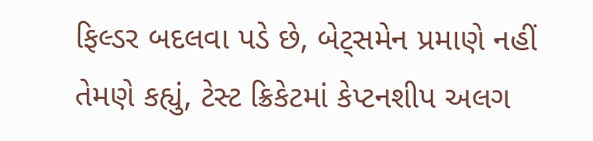ફિલ્ડર બદલવા પડે છે, બેટ્સમેન પ્રમાણે નહીં તેમણે કહ્યું, ટેસ્ટ ક્રિકેટમાં કેપ્ટનશીપ અલગ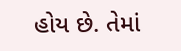હોય છે. તેમાં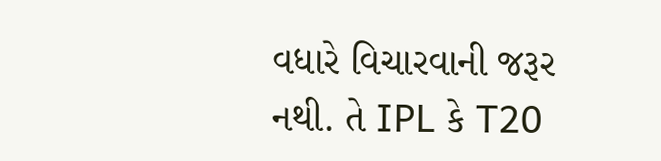વધારે વિચારવાની જરૂર નથી. તે IPL કે T20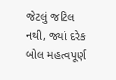જેટલું જટિલ નથી, જ્યાં દરેક બોલ મહત્વપૂર્ણ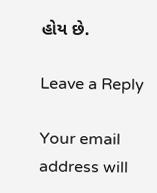હોય છે.

Leave a Reply

Your email address will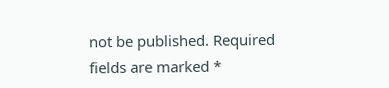not be published. Required fields are marked *